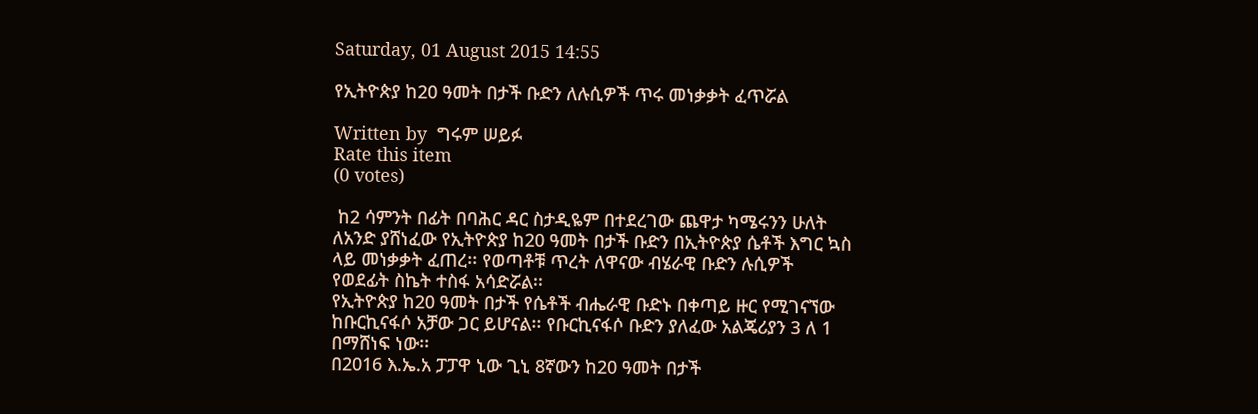Saturday, 01 August 2015 14:55

የኢትዮጵያ ከ20 ዓመት በታች ቡድን ለሉሲዎች ጥሩ መነቃቃት ፈጥሯል

Written by  ግሩም ሠይፉ
Rate this item
(0 votes)

 ከ2 ሳምንት በፊት በባሕር ዳር ስታዲዬም በተደረገው ጨዋታ ካሜሩንን ሁለት ለአንድ ያሸነፈው የኢትዮጵያ ከ20 ዓመት በታች ቡድን በኢትዮጵያ ሴቶች እግር ኳስ ላይ መነቃቃት ፈጠረ፡፡ የወጣቶቹ ጥረት ለዋናው ብሄራዊ ቡድን ሉሲዎች የወደፊት ስኬት ተስፋ አሳድሯል፡፡
የኢትዮጵያ ከ20 ዓመት በታች የሴቶች ብሔራዊ ቡድኑ በቀጣይ ዙር የሚገናኘው ከቡርኪናፋሶ አቻው ጋር ይሆናል፡፡ የቡርኪናፋሶ ቡድን ያለፈው አልጄሪያን 3 ለ 1 በማሸነፍ ነው፡፡
በ2016 እ.ኤ.አ ፓፓዋ ኒው ጊኒ 8ኛውን ከ20 ዓመት በታች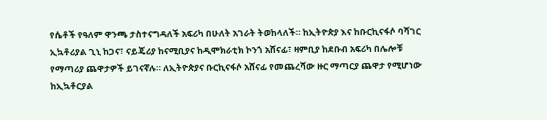የሴቶች የዓለም ዋንጫ ታስተናግዳለች አፍሪካ በሁለት አገራት ትወከላለች። ከኢትዮጵያ እና ከቡርኪናፋሶ ባሻገር ኢኳቶሪያል ጊኒ ከጋና፣ ናይጄሪያ ከናሚቢያና ከዲሞክራቲክ ኮንጎ አሸናፊ፣ ዛምቢያ ከደቡብ አፍሪካ በሌሎቹ የማጣሪያ ጨዋታዎች ይገናኛሉ። ለኢትዮጵያና ቡርኪናፋሶ አሸናፊ የመጨረሻው ዙር ማጣርያ ጨዋታ የሚሆነው ከኢኳቶርያል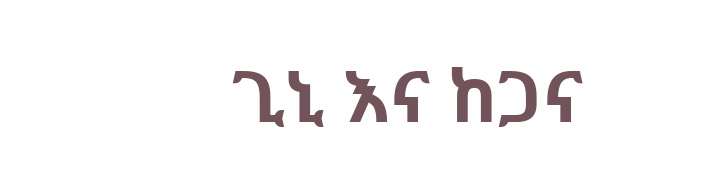ጊኒ እና ከጋና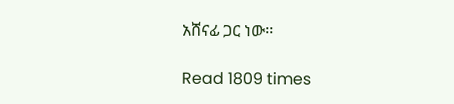አሸናፊ ጋር ነው፡፡

Read 1809 times